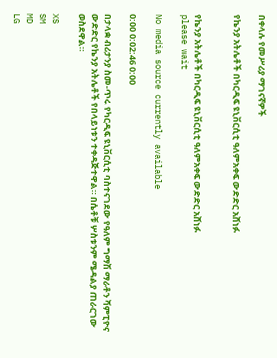በቀላሉ የመሥሪያ ማገናኛዎች

የኬንያ አትሌቶች በካርዲፍ ዩኒቨርሲቲ ዓለምአቀፍ ውድድር አሸነፉ


የኬንያ አትሌቶች በካርዲፍ ዩኒቨርሲቲ ዓለምአቀፍ ውድድር አሸነፉ
please wait

No media source currently available

0:00 0:02:46 0:00

በታላቋ ብሪታንያ ስመ-ጥሩ የካርዲፍ ዩኒቨርሲቲ ባስተናገደው የዓለም ግማሽ ማራቶን ሻምፒዮና ውድድር የኬንያ አትሌቶች የበላይነቱን ተቀዳጅተዋል። በሴቶቹ ሦስቱንም ሜዳልያ ጠራርገው ወስደዋል።

XS
SM
MD
LG